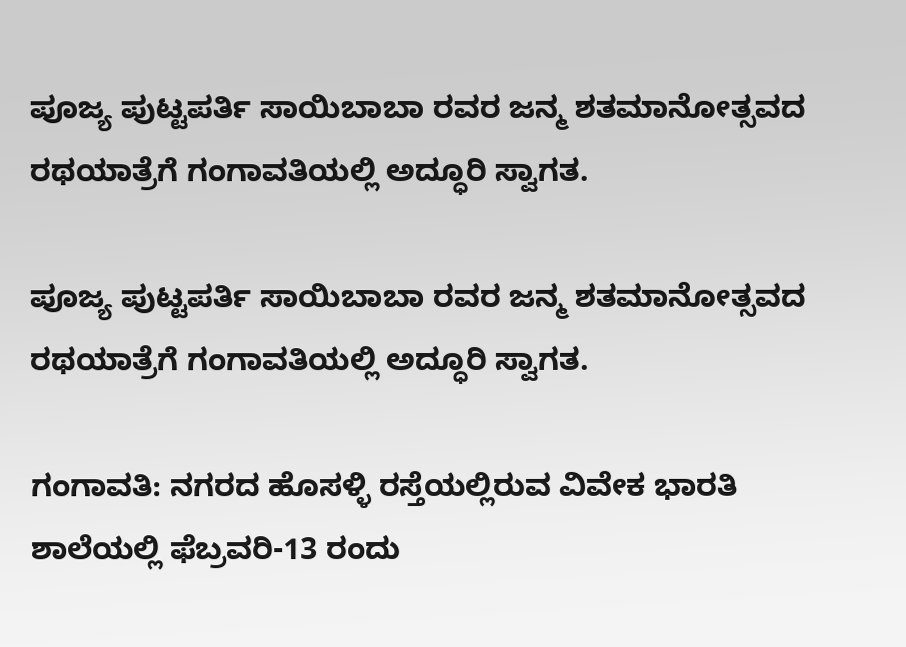ಪೂಜ್ಯ ಪುಟ್ಟಪರ್ತಿ ಸಾಯಿಬಾಬಾ ರವರ ಜನ್ಮ ಶತಮಾನೋತ್ಸವದ ರಥಯಾತ್ರೆಗೆ ಗಂಗಾವತಿಯಲ್ಲಿ ಅದ್ಧೂರಿ ಸ್ವಾಗತ.

ಪೂಜ್ಯ ಪುಟ್ಟಪರ್ತಿ ಸಾಯಿಬಾಬಾ ರವರ ಜನ್ಮ ಶತಮಾನೋತ್ಸವದ ರಥಯಾತ್ರೆಗೆ ಗಂಗಾವತಿಯಲ್ಲಿ ಅದ್ಧೂರಿ ಸ್ವಾಗತ.

ಗಂಗಾವತಿ: ನಗರದ ಹೊಸಳ್ಳಿ ರಸ್ತೆಯಲ್ಲಿರುವ ವಿವೇಕ ಭಾರತಿ ಶಾಲೆಯಲ್ಲಿ ಫೆಬ್ರವರಿ-13 ರಂದು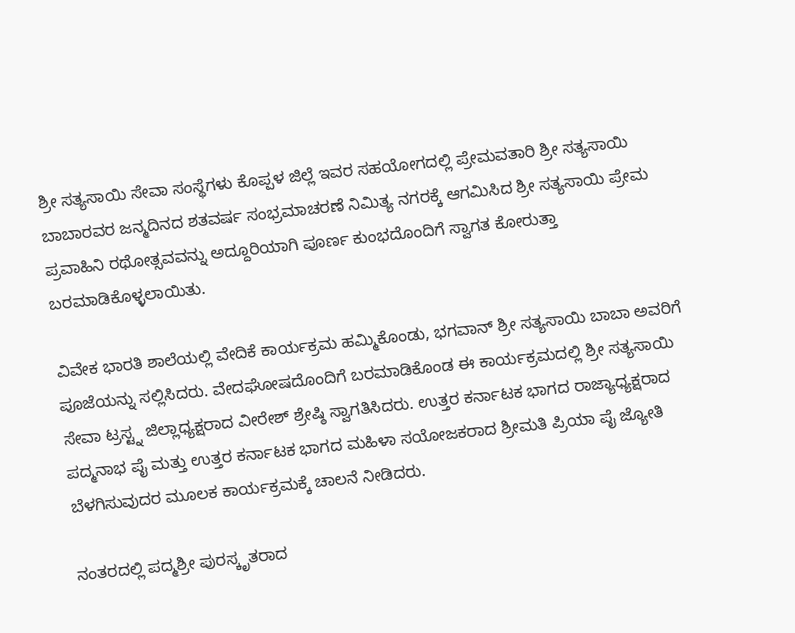ಶ್ರೀ ಸತ್ಯಸಾಯಿ ಸೇವಾ ಸಂಸ್ಥೆಗಳು ಕೊಪ್ಪಳ ಜಿಲ್ಲೆ ಇವರ ಸಹಯೋಗದಲ್ಲಿ ಪ್ರೇಮವತಾರಿ ಶ್ರೀ ಸತ್ಯಸಾಯಿ ಬಾಬಾರವರ ಜನ್ಮದಿನದ ಶತವರ್ಷ ಸಂಭ್ರಮಾಚರಣೆ ನಿಮಿತ್ಯ ನಗರಕ್ಕೆ ಆಗಮಿಸಿದ ಶ್ರೀ ಸತ್ಯಸಾಯಿ ಪ್ರೇಮ ಪ್ರವಾಹಿನಿ ರಥೋತ್ಸವವನ್ನು ಅದ್ದೂರಿಯಾಗಿ ಪೂರ್ಣ ಕುಂಭದೊಂದಿಗೆ ಸ್ವಾಗತ ಕೋರುತ್ತಾ ಬರಮಾಡಿಕೊಳ್ಳಲಾಯಿತು.

ವಿವೇಕ ಭಾರತಿ ಶಾಲೆಯಲ್ಲಿ ವೇದಿಕೆ ಕಾರ್ಯಕ್ರಮ ಹಮ್ಮಿಕೊಂಡು, ಭಗವಾನ್ ಶ್ರೀ ಸತ್ಯಸಾಯಿ ಬಾಬಾ ಅವರಿಗೆ ಪೂಜೆಯನ್ನು ಸಲ್ಲಿಸಿದರು. ವೇದಘೋಷದೊಂದಿಗೆ ಬರಮಾಡಿಕೊಂಡ ಈ ಕಾರ್ಯಕ್ರಮದಲ್ಲಿ ಶ್ರೀ ಸತ್ಯಸಾಯಿ ಸೇವಾ ಟ್ರಸ್ಟ್ನ ಜಿಲ್ಲಾಧ್ಯಕ್ಷರಾದ ವೀರೇಶ್ ಶ್ರೇಷ್ಠಿ ಸ್ವಾಗತಿಸಿದರು. ಉತ್ತರ ಕರ್ನಾಟಕ ಭಾಗದ ರಾಜ್ಯಾಧ್ಯಕ್ಷರಾದ ಪದ್ಮನಾಭ ಪೈ ಮತ್ತು ಉತ್ತರ ಕರ್ನಾಟಕ ಭಾಗದ ಮಹಿಳಾ ಸಯೋಜಕರಾದ ಶ್ರೀಮತಿ ಪ್ರಿಯಾ ಪೈ ಜ್ಯೋತಿ ಬೆಳಗಿಸುವುದರ ಮೂಲಕ ಕಾರ್ಯಕ್ರಮಕ್ಕೆ ಚಾಲನೆ ನೀಡಿದರು.

ನಂತರದಲ್ಲಿ ಪದ್ಮಶ್ರೀ ಪುರಸ್ಕೃತರಾದ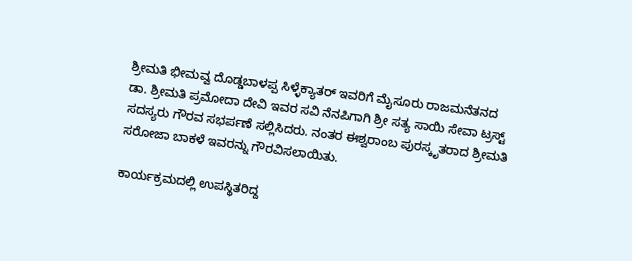ಶ್ರೀಮತಿ ಭೀಮವ್ವ ದೊಡ್ಡಬಾಳಪ್ಪ ಸಿಳ್ಳೆಕ್ಯಾತರ್ ಇವರಿಗೆ ಮೈಸೂರು ರಾಜಮನೆತನದ ಡಾ. ಶ್ರೀಮತಿ ಪ್ರಮೋದಾ ದೇವಿ ಇವರ ಸವಿ ನೆನಪಿಗಾಗಿ ಶ್ರೀ ಸತ್ಯ ಸಾಯಿ ಸೇವಾ ಟ್ರಸ್ಟ್ ಸದಸ್ಯರು ಗೌರವ ಸಭರ್ಪಣೆ ಸಲ್ಲಿಸಿದರು. ನಂತರ ಈಶ್ವರಾಂಬ ಪುರಸ್ಕೃತರಾದ ಶ್ರೀಮತಿ ಸರೋಜಾ ಬಾಕಳೆ ಇವರನ್ನು ಗೌರವಿಸಲಾಯಿತು.

ಕಾರ್ಯಕ್ರಮದಲ್ಲಿ ಉಪಸ್ಥಿತರಿದ್ದ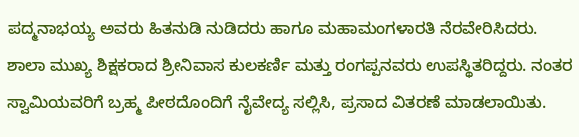ಪದ್ಮನಾಭಯ್ಯ ಅವರು ಹಿತನುಡಿ ನುಡಿದರು ಹಾಗೂ ಮಹಾಮಂಗಳಾರತಿ ನೆರವೇರಿಸಿದರು. ಶಾಲಾ ಮುಖ್ಯ ಶಿಕ್ಷಕರಾದ ಶ್ರೀನಿವಾಸ ಕುಲಕರ್ಣಿ ಮತ್ತು ರಂಗಪ್ಪನವರು ಉಪಸ್ಥಿತರಿದ್ದರು. ನಂತರ ಸ್ವಾಮಿಯವರಿಗೆ ಬ್ರಹ್ಮ ಪೀಠದೊಂದಿಗೆ ನೈವೇದ್ಯ ಸಲ್ಲಿಸಿ, ಪ್ರಸಾದ ವಿತರಣೆ ಮಾಡಲಾಯಿತು.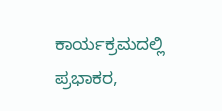ಕಾರ್ಯಕ್ರಮದಲ್ಲಿ ಪ್ರಭಾಕರ,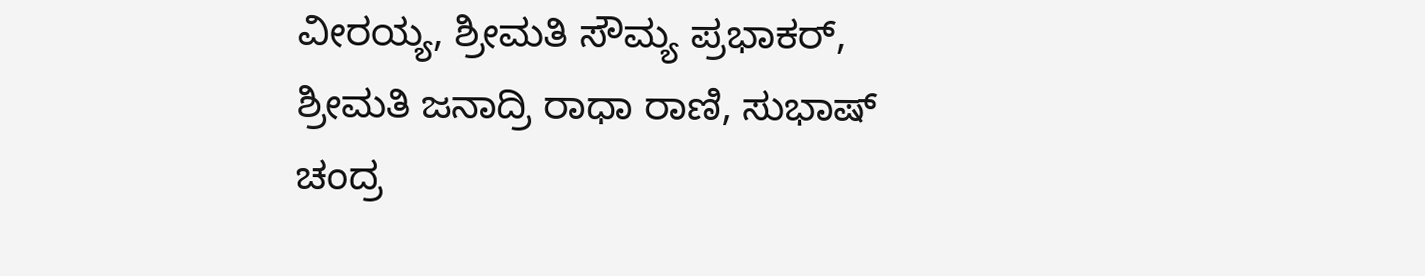ವೀರಯ್ಯ, ಶ್ರೀಮತಿ ಸೌಮ್ಯ ಪ್ರಭಾಕರ್, ಶ್ರೀಮತಿ ಜನಾದ್ರಿ ರಾಧಾ ರಾಣಿ, ಸುಭಾಷ್ ಚಂದ್ರ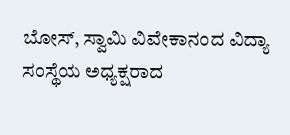ಬೋಸ್, ಸ್ವಾಮಿ ವಿವೇಕಾನಂದ ವಿದ್ಯಾ ಸಂಸ್ಥೆಯ ಅಧ್ಯಕ್ಷರಾದ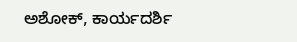ಅಶೋಕ್, ಕಾರ್ಯದರ್ಶಿ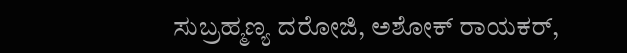ಸುಬ್ರಹ್ಮಣ್ಯ ದರೋಜಿ, ಅಶೋಕ್ ರಾಯಕರ್‌,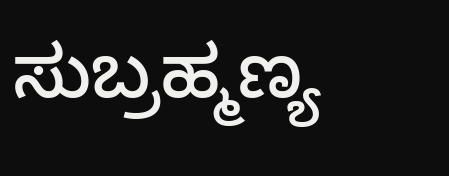ಸುಬ್ರಹ್ಮಣ್ಯ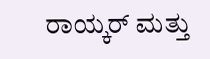ರಾಯ್ಕರ್ ಮತ್ತು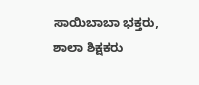ಸಾಯಿಬಾಬಾ ಭಕ್ತರು, ಶಾಲಾ ಶಿಕ್ಷಕರು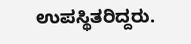ಉಪಸ್ಥಿತರಿದ್ದರು.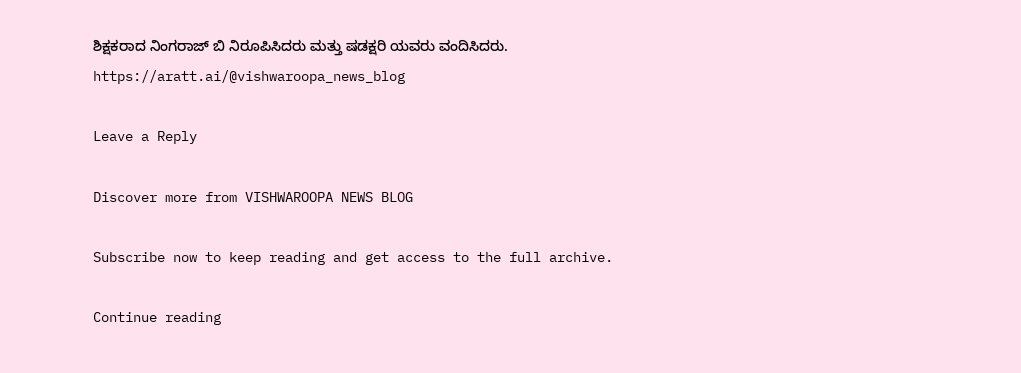ಶಿಕ್ಷಕರಾದ ನಿಂಗರಾಜ್ ಬಿ ನಿರೂಪಿಸಿದರು ಮತ್ತು ಷಡಕ್ಷರಿ ಯವರು ವಂದಿಸಿದರು.  https://aratt.ai/@vishwaroopa_news_blog

Leave a Reply

Discover more from VISHWAROOPA NEWS BLOG

Subscribe now to keep reading and get access to the full archive.

Continue reading